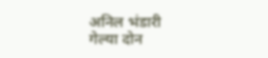अनिल भंडारी
गेल्या दोन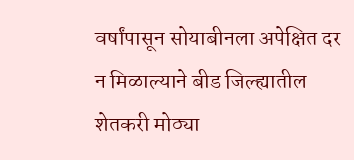वर्षांपासून सोयाबीनला अपेक्षित दर न मिळाल्याने बीड जिल्ह्यातील शेतकरी मोठ्या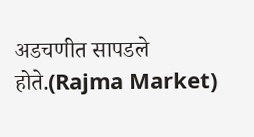अडचणीत सापडले होते.(Rajma Market)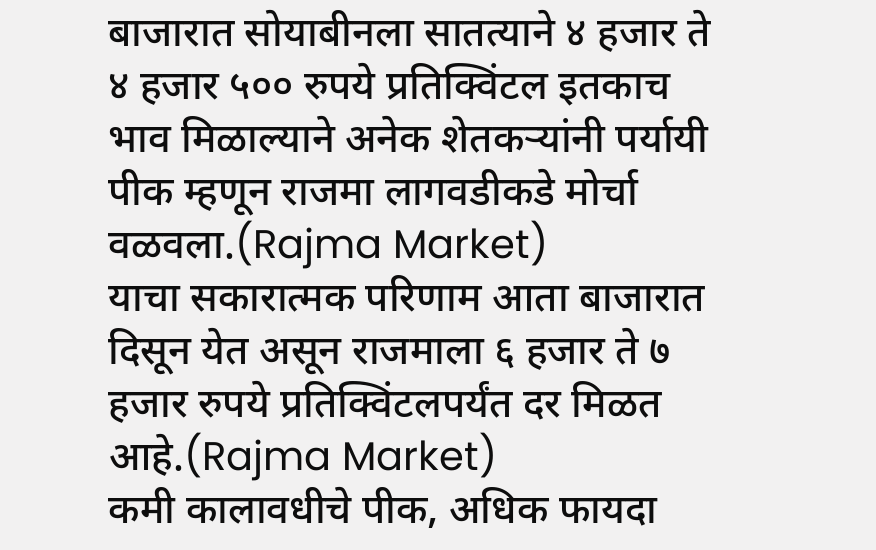बाजारात सोयाबीनला सातत्याने ४ हजार ते ४ हजार ५०० रुपये प्रतिक्विंटल इतकाच भाव मिळाल्याने अनेक शेतकऱ्यांनी पर्यायी पीक म्हणून राजमा लागवडीकडे मोर्चा वळवला.(Rajma Market)
याचा सकारात्मक परिणाम आता बाजारात दिसून येत असून राजमाला ६ हजार ते ७ हजार रुपये प्रतिक्विंटलपर्यंत दर मिळत आहे.(Rajma Market)
कमी कालावधीचे पीक, अधिक फायदा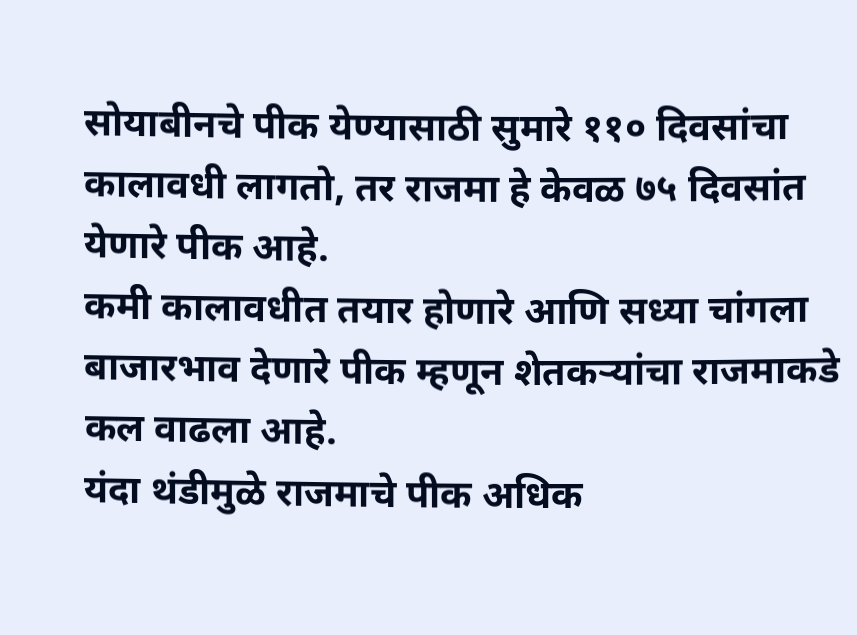सोयाबीनचे पीक येण्यासाठी सुमारे ११० दिवसांचा कालावधी लागतो, तर राजमा हे केवळ ७५ दिवसांत येणारे पीक आहे.
कमी कालावधीत तयार होणारे आणि सध्या चांगला बाजारभाव देणारे पीक म्हणून शेतकऱ्यांचा राजमाकडे कल वाढला आहे.
यंदा थंडीमुळे राजमाचे पीक अधिक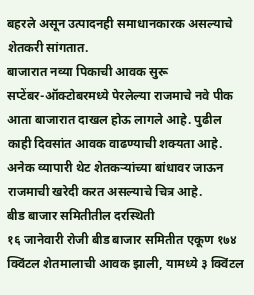बहरले असून उत्पादनही समाधानकारक असल्याचे शेतकरी सांगतात.
बाजारात नव्या पिकाची आवक सुरू
सप्टेंबर-ऑक्टोबरमध्ये पेरलेल्या राजमाचे नवे पीक आता बाजारात दाखल होऊ लागले आहे. पुढील काही दिवसांत आवक वाढण्याची शक्यता आहे.
अनेक व्यापारी थेट शेतकऱ्यांच्या बांधावर जाऊन राजमाची खरेदी करत असल्याचे चित्र आहे.
बीड बाजार समितीतील दरस्थिती
१६ जानेवारी रोजी बीड बाजार समितीत एकूण १७४ क्विंटल शेतमालाची आवक झाली, यामध्ये ३ क्विंटल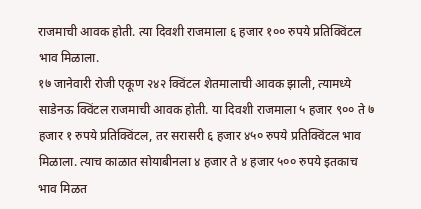राजमाची आवक होती. त्या दिवशी राजमाला ६ हजार १०० रुपये प्रतिक्विंटल भाव मिळाला.
१७ जानेवारी रोजी एकूण २४२ क्विंटल शेतमालाची आवक झाली, त्यामध्ये साडेनऊ क्विंटल राजमाची आवक होती. या दिवशी राजमाला ५ हजार ९०० ते ७ हजार १ रुपये प्रतिक्विंटल, तर सरासरी ६ हजार ४५० रुपये प्रतिक्विंटल भाव मिळाला. त्याच काळात सोयाबीनला ४ हजार ते ४ हजार ५०० रुपये इतकाच भाव मिळत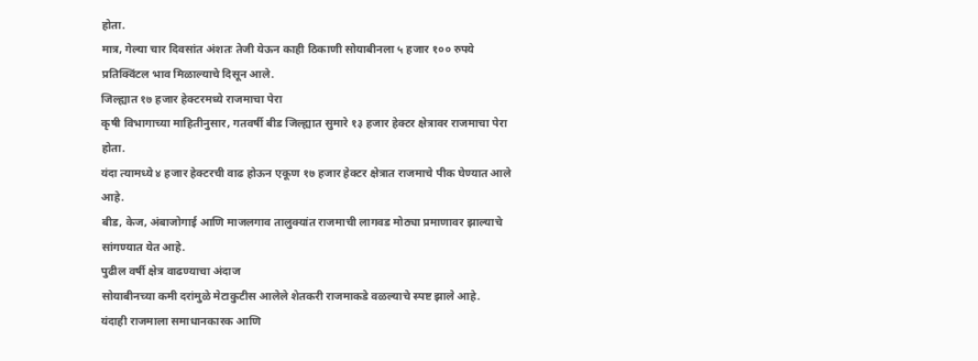होता.
मात्र, गेल्या चार दिवसांत अंशतः तेजी येऊन काही ठिकाणी सोयाबीनला ५ हजार १०० रुपये प्रतिक्विंटल भाव मिळाल्याचे दिसून आले.
जिल्ह्यात १७ हजार हेक्टरमध्ये राजमाचा पेरा
कृषी विभागाच्या माहितीनुसार, गतवर्षी बीड जिल्ह्यात सुमारे १३ हजार हेक्टर क्षेत्रावर राजमाचा पेरा होता.
यंदा त्यामध्ये ४ हजार हेक्टरची वाढ होऊन एकूण १७ हजार हेक्टर क्षेत्रात राजमाचे पीक घेण्यात आले आहे.
बीड, केज, अंबाजोगाई आणि माजलगाव तालुक्यांत राजमाची लागवड मोठ्या प्रमाणावर झाल्याचे सांगण्यात येत आहे.
पुढील वर्षी क्षेत्र वाढण्याचा अंदाज
सोयाबीनच्या कमी दरांमुळे मेटाकुटीस आलेले शेतकरी राजमाकडे वळल्याचे स्पष्ट झाले आहे.
यंदाही राजमाला समाधानकारक आणि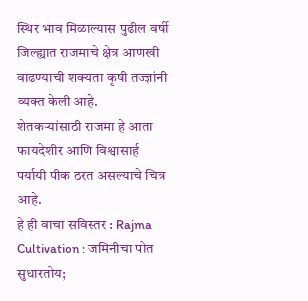स्थिर भाव मिळाल्यास पुढील वर्षी जिल्ह्यात राजमाचे क्षेत्र आणखी वाढण्याची शक्यता कृषी तज्ज्ञांनी व्यक्त केली आहे.
शेतकऱ्यांसाठी राजमा हे आता फायदेशीर आणि विश्वासार्ह पर्यायी पीक ठरत असल्याचे चित्र आहे.
हे ही वाचा सविस्तर : Rajma Cultivation : जमिनीचा पोत सुधारतोय;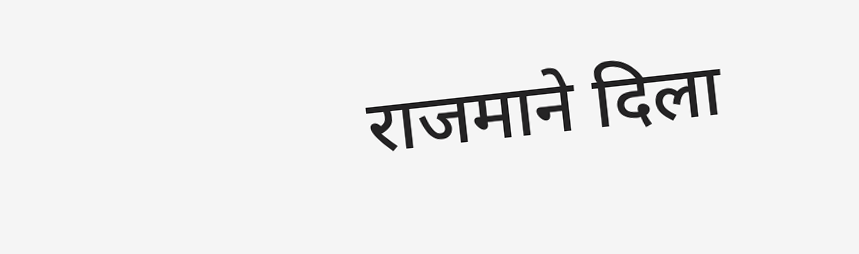राजमाने दिला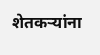शेतकऱ्यांना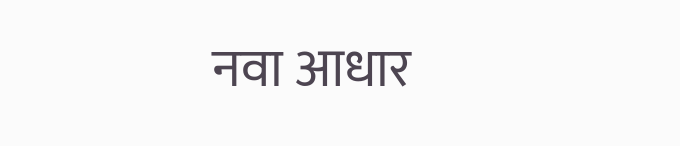नवा आधार